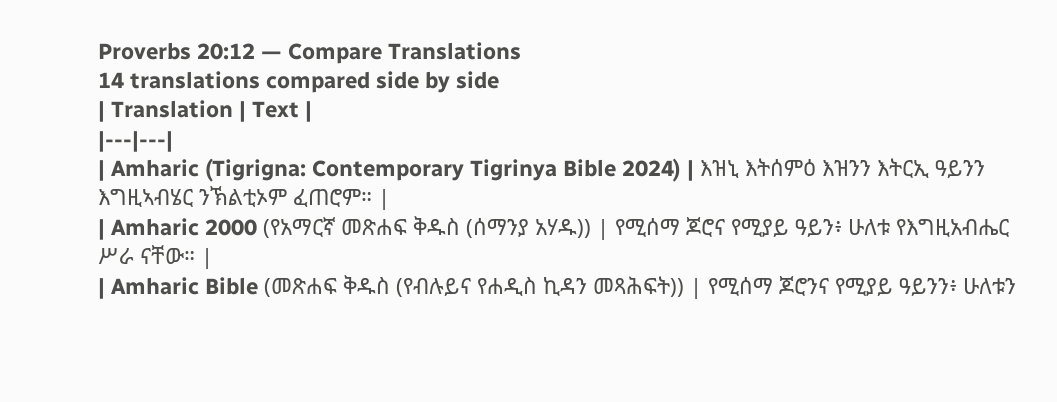Proverbs 20:12 — Compare Translations
14 translations compared side by side
| Translation | Text |
|---|---|
| Amharic (Tigrigna: Contemporary Tigrinya Bible 2024) | እዝኒ እትሰምዕ እዝንን እትርኢ ዓይንን እግዚኣብሄር ንኽልቲኦም ፈጠሮም። |
| Amharic 2000 (የአማርኛ መጽሐፍ ቅዱስ (ሰማንያ አሃዱ)) | የሚሰማ ጆሮና የሚያይ ዓይን፥ ሁለቱ የእግዚአብሔር ሥራ ናቸው። |
| Amharic Bible (መጽሐፍ ቅዱስ (የብሉይና የሐዲስ ኪዳን መጻሕፍት)) | የሚሰማ ጆሮንና የሚያይ ዓይንን፥ ሁለቱን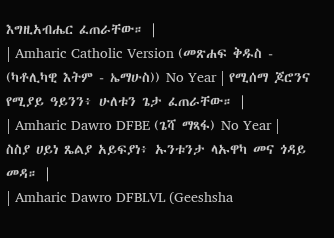እግዚአብሔር ፈጠራቸው። |
| Amharic Catholic Version (መጽሐፍ ቅዱስ - (ካቶሊካዊ እትም - ኤማሁስ)) No Year | የሚሰማ ጆሮንና የሚያይ ዓይንን፥ ሁለቱን ጌታ ፈጠራቸው። |
| Amharic Dawro DFBE (ጌሻ ማጻፋ) No Year | ስስያ ሀይነ ጼልያ አይፍያነ፥ ኡንቱንታ ላኡዋካ መና ጎዳይ መዳ። |
| Amharic Dawro DFBLVL (Geeshsha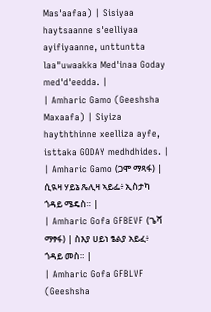Mas'aafaa) | Sisiyaa haytsaanne s'eelliyaa ayifiyaanne, unttuntta laa"uwaakka Med'inaa Goday med'd'eedda. |
| Amharic Gamo (Geeshsha Maxaafa) | Siyiza hayththinne xeelliza ayfe, isttaka GODAY medhdhides. |
| Amharic Gamo (ጋሞ ማጻፋ) | ሲዪዛ ሃይኔ ጼሊዛ ኣይፌ፥ ኢስታካ ጎዳይ ሜዴስ። |
| Amharic Gofa GFBEVF (ጌሻ ማፃፋ) | ስእያ ሀይነ ፄልያ አይፈ፥ ጎዳይ መስ። |
| Amharic Gofa GFBLVF (Geeshsha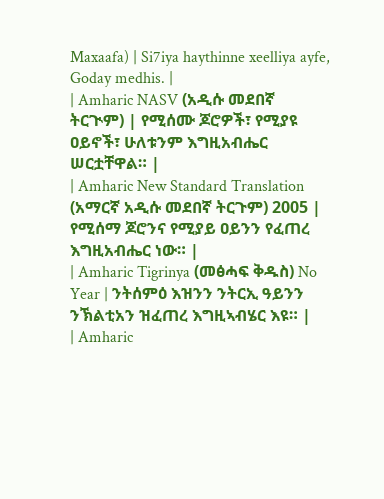Maxaafa) | Si7iya haythinne xeelliya ayfe, Goday medhis. |
| Amharic NASV (አዲሱ መደበኛ ትርጒም) | የሚሰሙ ጆሮዎች፣ የሚያዩ ዐይኖች፣ ሁለቱንም እግዚአብሔር ሠርቷቸዋል። |
| Amharic New Standard Translation (አማርኛ አዲሱ መደበኛ ትርጉም) 2005 | የሚሰማ ጆሮንና የሚያይ ዐይንን የፈጠረ እግዚአብሔር ነው። |
| Amharic Tigrinya (መፅሓፍ ቅዱስ) No Year | ንትሰምዕ እዝንን ንትርኢ ዓይንን ንኽልቲአን ዝፈጠረ እግዚኣብሄር እዩ። |
| Amharic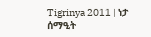Tigrinya 2011 | ነታ ሰማዒት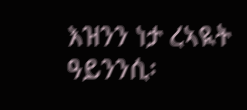እዝንን ነታ ረኣዪት ዓይንንሲ፡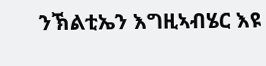ንኽልቲኤን እግዚኣብሄር እዩ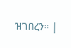ዝገበረን። |